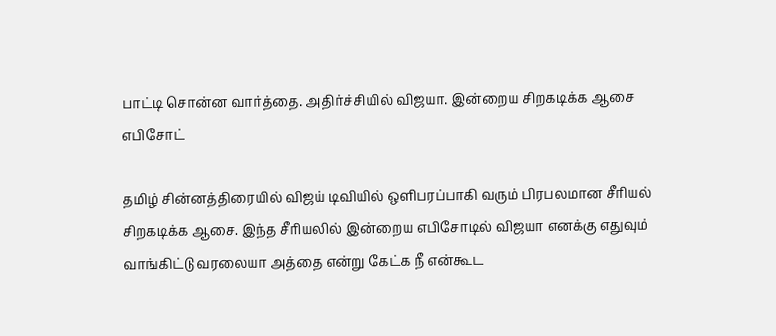பாட்டி சொன்ன வார்த்தை. அதிர்ச்சியில் விஜயா. இன்றைய சிறகடிக்க ஆசை எபிசோட்

தமிழ் சின்னத்திரையில் விஜய் டிவியில் ஒளிபரப்பாகி வரும் பிரபலமான சீரியல் சிறகடிக்க ஆசை. இந்த சீரியலில் இன்றைய எபிசோடில் விஜயா எனக்கு எதுவும் வாங்கிட்டு வரலையா அத்தை என்று கேட்க நீ என்கூட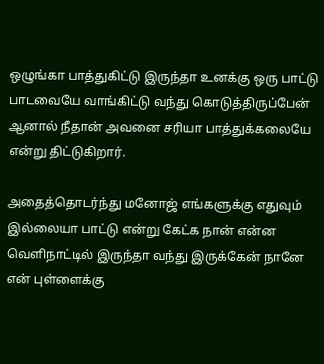ஒழுங்கா பாத்துகிட்டு இருந்தா உனக்கு ஒரு பாட்டு பாடவையே வாங்கிட்டு வந்து கொடுத்திருப்பேன் ஆனால் நீதான் அவனை சரியா பாத்துக்கலையே என்று திட்டுகிறார்.

அதைத்தொடர்ந்து மனோஜ் எங்களுக்கு எதுவும் இல்லையா பாட்டு என்று கேட்க நான் என்ன வெளிநாட்டில் இருந்தா வந்து இருக்கேன் நானே என் புள்ளைக்கு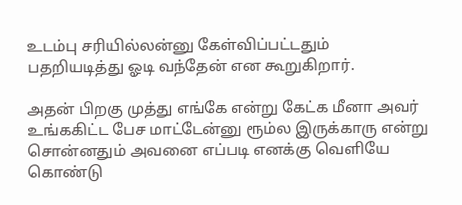உடம்பு சரியில்லன்னு கேள்விப்பட்டதும் பதறியடித்து ஓடி வந்தேன் என கூறுகிறார்.

அதன் பிறகு முத்து எங்கே என்று கேட்க மீனா அவர் உங்ககிட்ட பேச மாட்டேன்னு ரூம்ல இருக்காரு என்று சொன்னதும் அவனை எப்படி எனக்கு வெளியே கொண்டு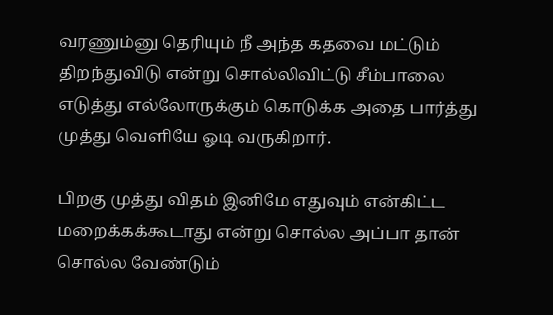வரணும்னு தெரியும் நீ அந்த கதவை மட்டும் திறந்துவிடு என்று சொல்லிவிட்டு சீம்பாலை எடுத்து எல்லோருக்கும் கொடுக்க அதை பார்த்து முத்து வெளியே ஓடி வருகிறார்.

பிறகு முத்து விதம் இனிமே எதுவும் என்கிட்ட மறைக்கக்கூடாது என்று சொல்ல அப்பா தான் சொல்ல வேண்டும்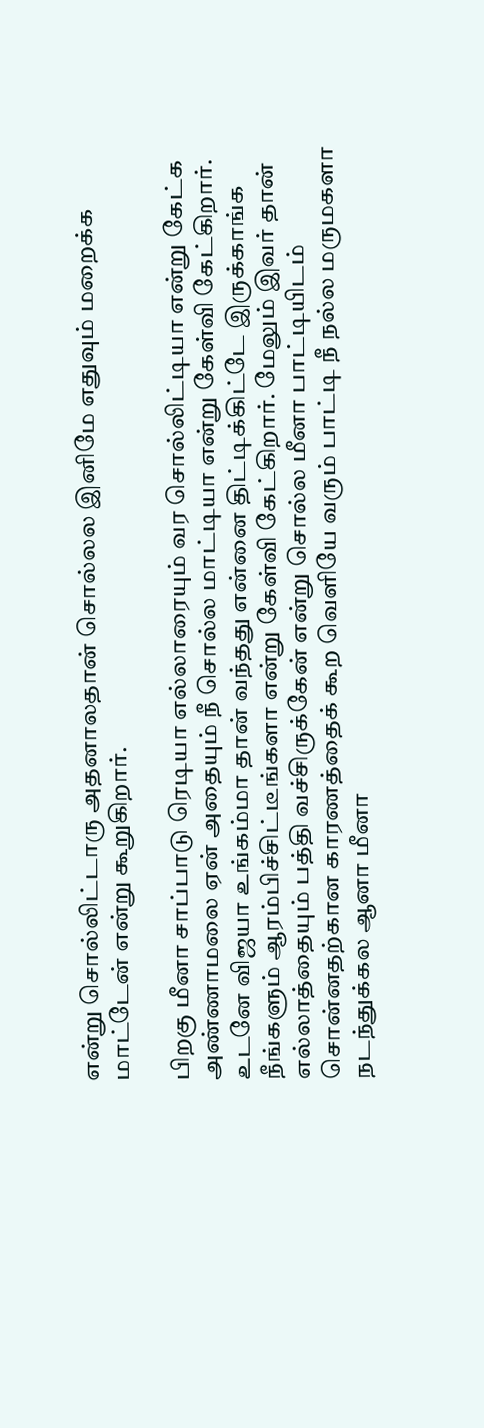என்று சொல்லிட்டாரு அதனாலதான் சொல்லல இனிமே எதுவும் மறைக்க மாட்டேன் என்று கூறுகிறார்.

பிறகு மீனா சாப்பாடு ரெடியா எல்லாரையும் வர சொல்லிட்டியா என்று கேட்க அண்ணாமலை ஏன் அதையும் நீ சொல்ல மாட்டியா என்று கேள்வி கேட்கிறார். உடனே விஜயா உங்கம்மா தான் வந்தது என்னை திட்டிக்கிட்டே இருக்காங்க நீங்களும் ஆரம்பிச்சிட்டீங்களா என்று கேள்வி கேட்கிறார். மேலும் இவர் தான் எல்லாத்தையும் பத்தி வச்சிருக்கேன் என்று சொல்ல மீனா பாட்டியிடம் சொன்னதற்கான காரணத்தைக் கூற வெளியே வரும் பாட்டி நீ நல்ல மருமகளா நடந்துக்கல ஆனா மீனா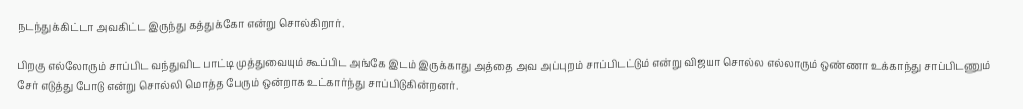நடந்துக்கிட்டா அவகிட்ட இருந்து கத்துக்கோ என்று சொல்கிறார்.

பிறகு எல்லோரும் சாப்பிட வந்துவிட பாட்டி முத்துவையும் கூப்பிட அங்கே இடம் இருக்காது அத்தை அவ அப்புறம் சாப்பிடட்டும் என்று விஜயா சொல்ல எல்லாரும் ஒண்ணா உக்காந்து சாப்பிடணும் சேர் எடுத்து போடு என்று சொல்லி மொத்த பேரும் ஒன்றாக உட்கார்ந்து சாப்பிடுகின்றனர்.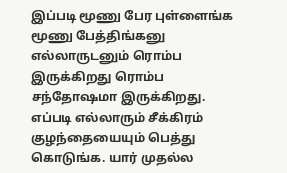இப்படி மூணு பேர புள்ளைங்க மூணு பேத்திங்கனு எல்லாருடனும் ரொம்ப இருக்கிறது ரொம்ப சந்தோஷமா இருக்கிறது. எப்படி எல்லாரும் சீக்கிரம் குழந்தையையும் பெத்து கொடுங்க. யார் முதல்ல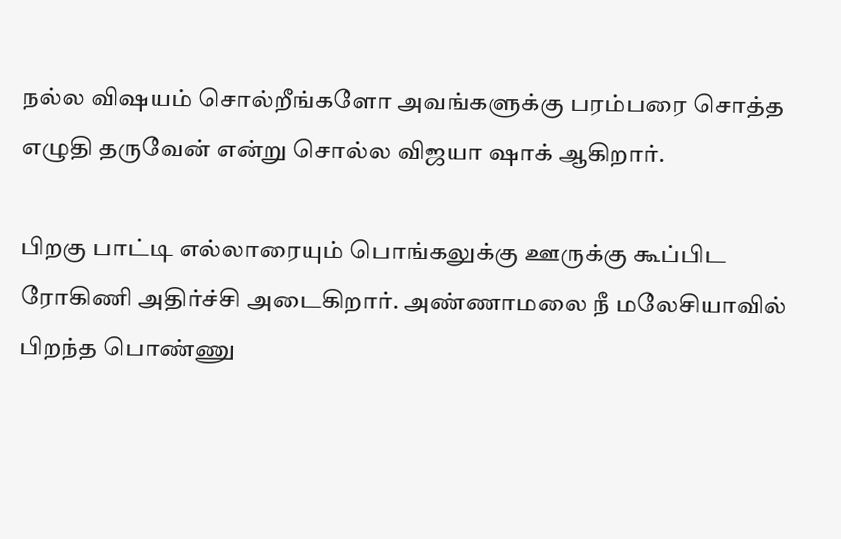நல்ல விஷயம் சொல்றீங்களோ அவங்களுக்கு பரம்பரை சொத்த எழுதி தருவேன் என்று சொல்ல விஜயா ஷாக் ஆகிறார்.

பிறகு பாட்டி எல்லாரையும் பொங்கலுக்கு ஊருக்கு கூப்பிட ரோகிணி அதிர்ச்சி அடைகிறார். அண்ணாமலை நீ மலேசியாவில் பிறந்த பொண்ணு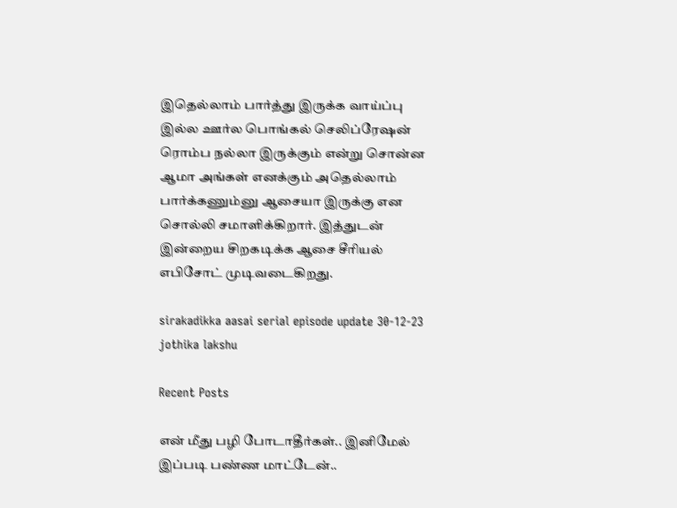இதெல்லாம் பார்த்து இருக்க வாய்ப்பு இல்ல ஊர்ல பொங்கல் செலிப்ரேஷன் ரொம்ப நல்லா இருக்கும் என்று சொன்ன ஆமா அங்கள் எனக்கும் அதெல்லாம் பார்க்கணும்னு ஆசையா இருக்கு என சொல்லி சமாளிக்கிறார். இத்துடன் இன்றைய சிறகடிக்க ஆசை சீரியல் எபிசோட் முடிவடைகிறது.

sirakadikka aasai serial episode update 30-12-23
jothika lakshu

Recent Posts

என் மீது பழி போடாதீர்கள்.. இனிமேல் இப்படி பண்ண மாட்டேன்..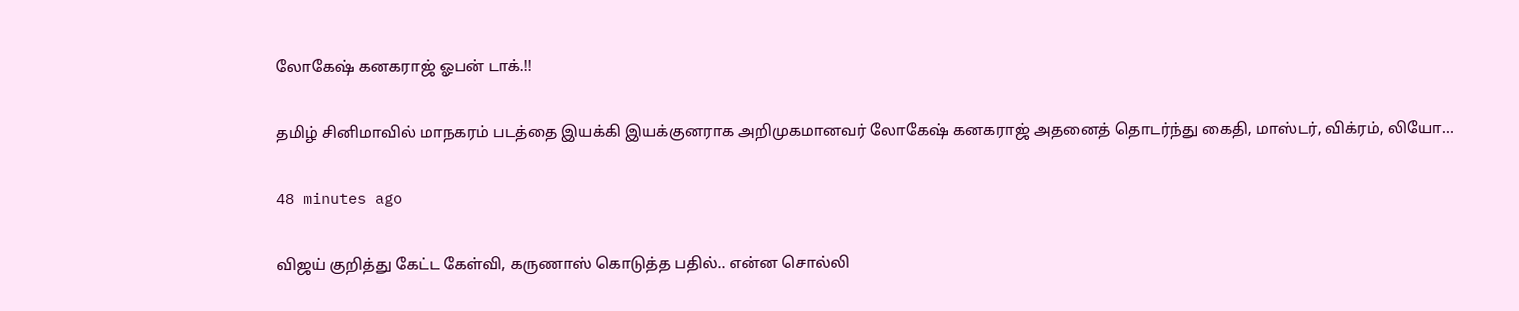லோகேஷ் கனகராஜ் ஓபன் டாக்.!!

தமிழ் சினிமாவில் மாநகரம் படத்தை இயக்கி இயக்குனராக அறிமுகமானவர் லோகேஷ் கனகராஜ் அதனைத் தொடர்ந்து கைதி, மாஸ்டர், விக்ரம், லியோ…

48 minutes ago

விஜய் குறித்து கேட்ட கேள்வி, கருணாஸ் கொடுத்த பதில்.. என்ன சொல்லி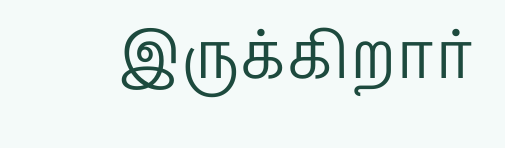இருக்கிறார்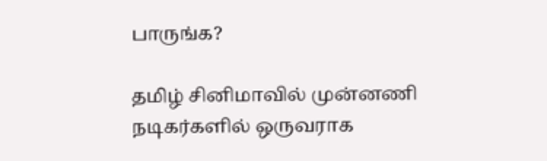பாருங்க?

தமிழ் சினிமாவில் முன்னணி நடிகர்களில் ஒருவராக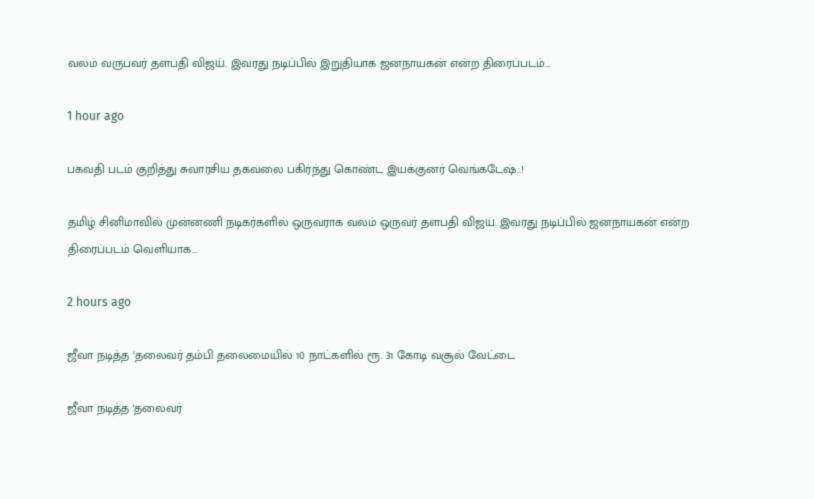வலம் வருபவர் தளபதி விஜய். இவரது நடிப்பில் இறுதியாக ஜனநாயகன் என்ற திரைப்படம்…

1 hour ago

பகவதி படம் குறித்து சுவாரசிய தகவலை பகிர்ந்து கொண்ட இயக்குனர் வெங்கடேஷ்..!

தமிழ் சினிமாவில் முன்னணி நடிகர்களில் ஒருவராக வலம் ஒருவர் தளபதி விஜய். இவரது நடிப்பில் ஜனநாயகன் என்ற திரைப்படம் வெளியாக…

2 hours ago

ஜீவா நடித்த ‘தலைவர் தம்பி தலைமையில் 10 நாட்களில் ரூ. 31 கோடி வசூல் வேட்டை

ஜீவா நடித்த 'தலைவர்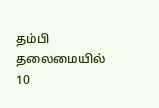தம்பி தலைமையில் 10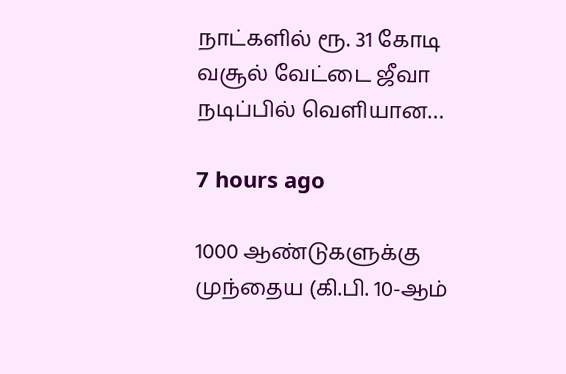நாட்களில் ரூ. 31 கோடி வசூல் வேட்டை ஜீவா நடிப்பில் வெளியான…

7 hours ago

1000 ஆண்டுகளுக்கு முந்தைய (கி.பி. 10-ஆம்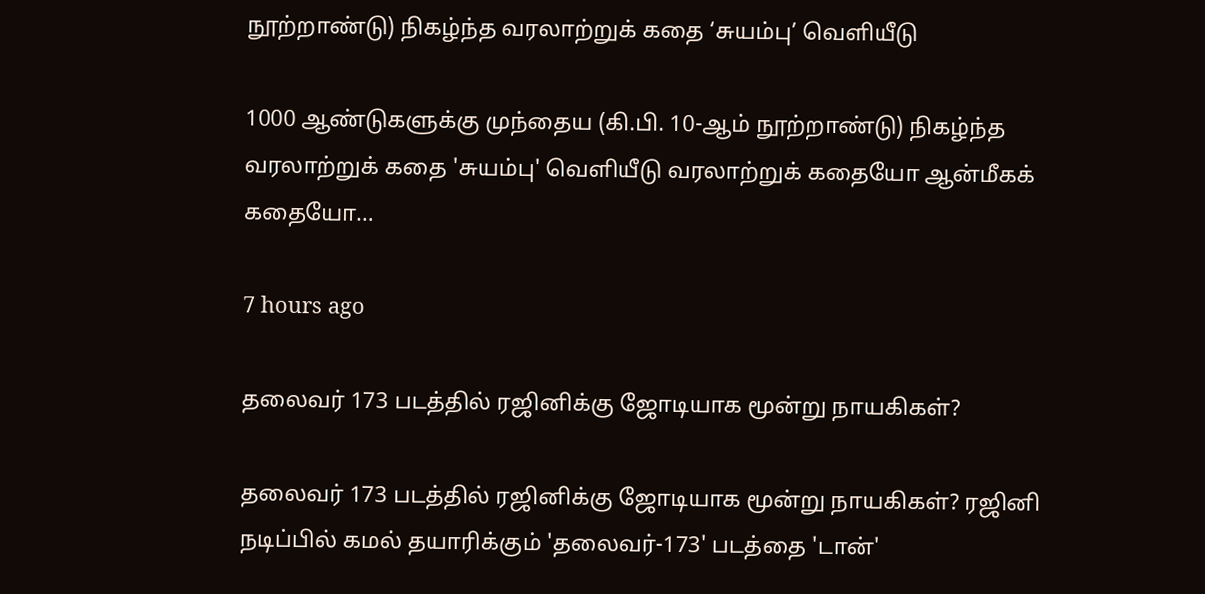நூற்றாண்டு) நிகழ்ந்த வரலாற்றுக் கதை ‘சுயம்பு’ வெளியீடு

1000 ஆண்டுகளுக்கு முந்தைய (கி.பி. 10-ஆம் நூற்றாண்டு) நிகழ்ந்த வரலாற்றுக் கதை 'சுயம்பு' வெளியீடு வரலாற்றுக் கதையோ ஆன்மீகக் கதையோ…

7 hours ago

தலைவர் 173 படத்தில் ரஜினிக்கு ஜோடியாக மூன்று நாயகிகள்?

தலைவர் 173 படத்தில் ரஜினிக்கு ஜோடியாக மூன்று நாயகிகள்? ரஜினி நடிப்பில் கமல் தயாரிக்கும் 'தலைவர்-173' படத்தை 'டான்'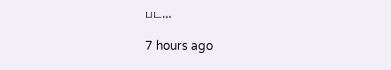பட…

7 hours ago